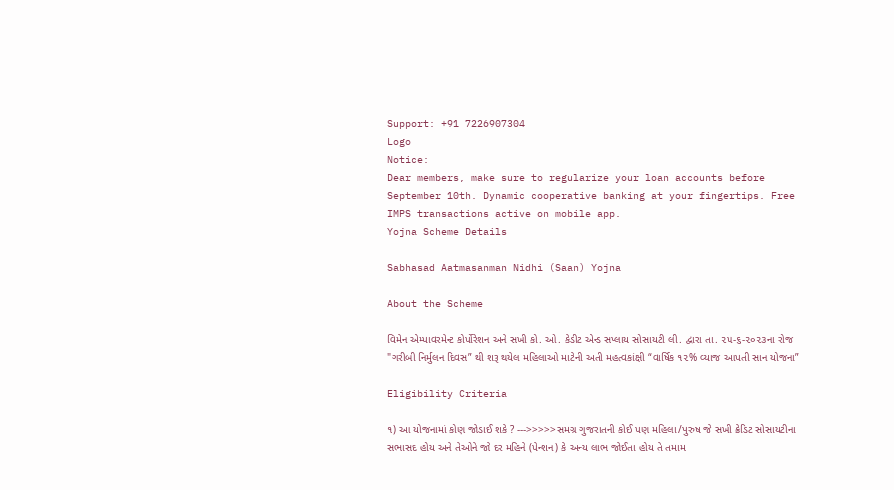Support: +91 7226907304
Logo
Notice:
Dear members, make sure to regularize your loan accounts before September 10th. Dynamic cooperative banking at your fingertips. Free IMPS transactions active on mobile app.
Yojna Scheme Details

Sabhasad Aatmasanman Nidhi (Saan) Yojna

About the Scheme

વિમેન એમ્પાવરમેન્ટ કોર્પોરેશન અને સખી કો. ઓ. કેડીટ એન્ડ સપ્લાય સોસાયટી લી. દ્વારા તા. ૨૫-૬-૨૦૨૩ના રોજ "ગરીબી નિર્મુલન દિવસ” થી શરૂ થયેલ મહિલાઓ માટેની અતી મહત્વકાંક્ષી “વાર્ષિક ૧૨% વ્યાજ આપતી સાન યોજના”

Eligibility Criteria

૧) આ યોજનામાં કોણ જોડાઈ શકે ? --->>>>>સમગ્ર ગુજરાતની કોઈ પણ મહિલા/પુરુષ જે સખી ક્રેડિટ સોસાયટીના સભાસદ હોય અને તેઓને જો દર મહિને (પેન્શન) કે અન્ય લાભ જોઈતા હોય તે તમામ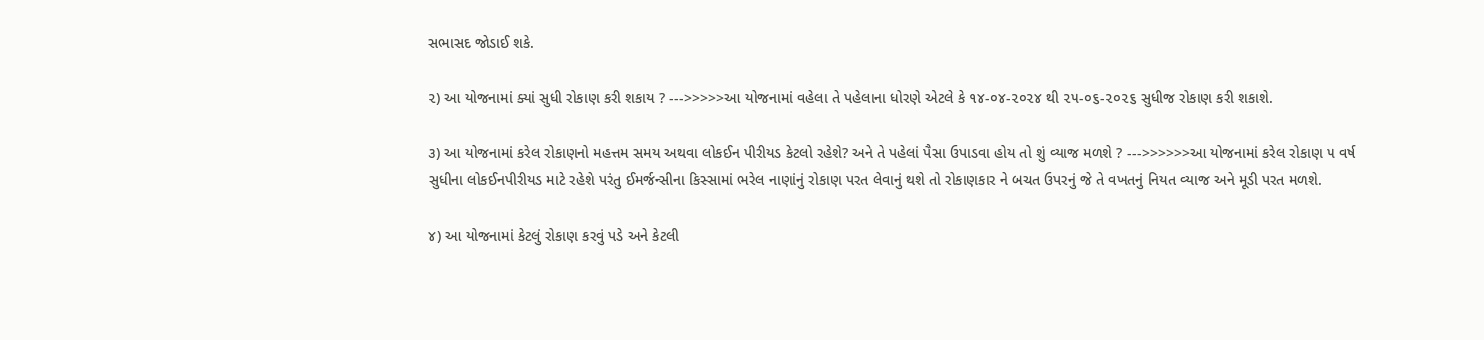સભાસદ જોડાઈ શકે.

૨) આ યોજનામાં ક્યાં સુધી રોકાણ કરી શકાય ? --->>>>>આ યોજનામાં વહેલા તે પહેલાના ધોરણે એટલે કે ૧૪-૦૪-૨૦૨૪ થી ૨૫-૦૬-૨૦૨૬ સુધીજ રોકાણ કરી શકાશે.

૩) આ યોજનામાં કરેલ રોકાણનો મહત્તમ સમય અથવા લોકઈન પીરીયડ કેટલો રહેશે? અને તે પહેલાં પૈસા ઉપાડવા હોય તો શું વ્યાજ મળશે ? --->>>>>>આ યોજનામાં કરેલ રોકાણ ૫ વર્ષ સુધીના લોકઈનપીરીયડ માટે રહેશે પરંતુ ઈમર્જન્સીના કિસ્સામાં ભરેલ નાણાંનું રોકાણ પરત લેવાનું થશે તો રોકાણકાર ને બચત ઉપરનું જે તે વખતનું નિયત વ્યાજ અને મૂડી પરત મળશે.

૪) આ યોજનામાં કેટલું રોકાણ કરવું પડે અને કેટલી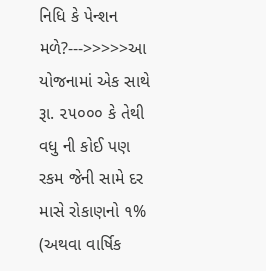નિધિ કે પેન્શન મળે?--->>>>>આ યોજનામાં એક સાથે રૂા. ૨૫૦૦૦ કે તેથી વધુ ની કોઈ પણ રકમ જેની સામે દર માસે રોકાણનો ૧% (અથવા વાર્ષિક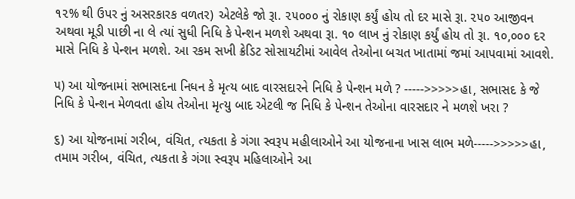૧૨% થી ઉપર નું અસરકારક વળતર) એટલેકે જો રૂા. ૨૫૦૦૦ નું રોકાણ કર્યું હોય તો દર માસે રૂા. ૨૫૦ આજીવન અથવા મૂડી પાછી ના લે ત્યાં સુધી નિધિ કે પેન્શન મળશે અથવા રૂા. ૧૦ લાખ નું રોકાણ કર્યું હોય તો રૂા. ૧૦,૦૦૦ દર માસે નિધિ કે પેન્શન મળશે. આ રકમ સખી ક્રેડિટ સોસાયટીમાં આવેલ તેઓના બચત ખાતામાં જમાં આપવામાં આવશે.

૫) આ યોજનામાં સભાસદના નિધન કે મૃત્ય બાદ વારસદારને નિધિ કે પેન્શન મળે ? ----->>>>>હા, સભાસદ કે જે નિધિ કે પેન્શન મેળવતા હોય તેઓના મૃત્યુ બાદ એટલી જ નિધિ કે પેન્શન તેઓના વારસદાર ને મળશે ખરા ?

૬) આ યોજનામાં ગરીબ, વંચિત, ત્યકતા કે ગંગા સ્વરૂપ મહીલાઓને આ યોજનાના ખાસ લાભ મળે----->>>>>હા, તમામ ગરીબ, વંચિત, ત્યકતા કે ગંગા સ્વરૂપ મહિલાઓને આ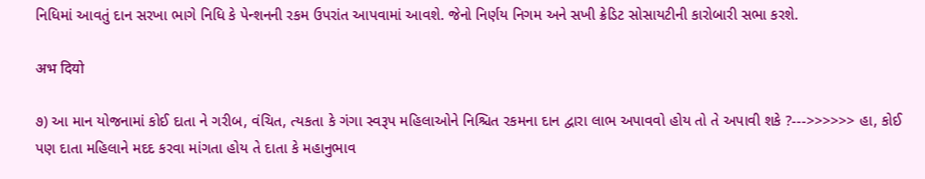નિધિમાં આવતું દાન સરખા ભાગે નિધિ કે પેન્શનની રકમ ઉપરાંત આપવામાં આવશે. જેનો નિર્ણય નિગમ અને સખી ક્રેડિટ સોસાયટીની કારોબારી સભા કરશે.

अभ दियो

૭) આ માન યોજનામાં કોઈ દાતા ને ગરીબ, વંચિત, ત્યકતા કે ગંગા સ્વરૂપ મહિલાઓને નિશ્ચિત રકમના દાન દ્વારા લાભ અપાવવો હોય તો તે અપાવી શકે ?--->>>>>> હા, કોઈ પણ દાતા મહિલાને મદદ કરવા માંગતા હોય તે દાતા કે મહાનુભાવ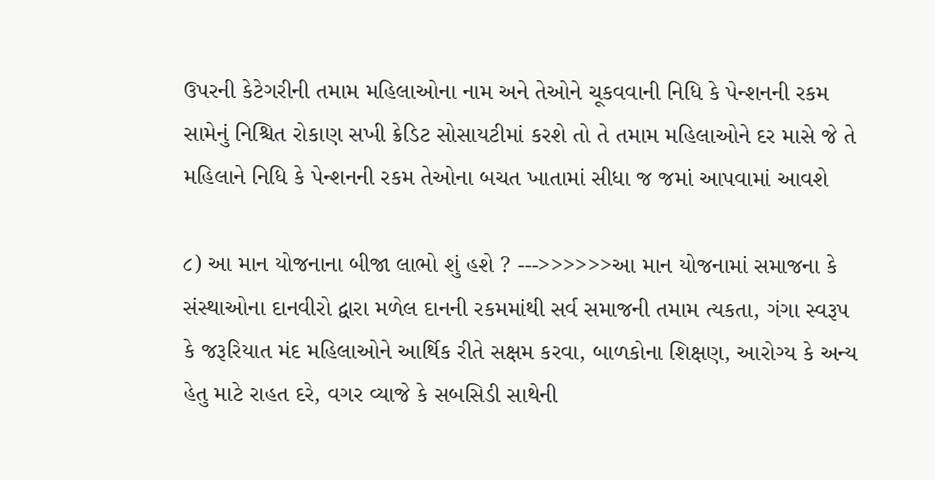ઉપરની કેટેગરીની તમામ મહિલાઓના નામ અને તેઓને ચૂકવવાની નિધિ કે પેન્શનની રકમ સામેનું નિશ્ચિત રોકાણ સખી ક્રેડિટ સોસાયટીમાં કરશે તો તે તમામ મહિલાઓને દર માસે જે તે મહિલાને નિધિ કે પેન્શનની રકમ તેઓના બચત ખાતામાં સીધા જ જમાં આપવામાં આવશે

૮) આ માન યોજનાના બીજા લાભો શું હશે ? --->>>>>>આ માન યોજનામાં સમાજના કે સંસ્થાઓના દાનવીરો દ્વારા મળેલ દાનની રકમમાંથી સર્વ સમાજની તમામ ત્યકતા, ગંગા સ્વરૂપ કે જરૂરિયાત મંદ મહિલાઓને આર્થિક રીતે સક્ષમ કરવા, બાળકોના શિક્ષણ, આરોગ્ય કે અન્ય હેતુ માટે રાહત દરે, વગર વ્યાજે કે સબસિડી સાથેની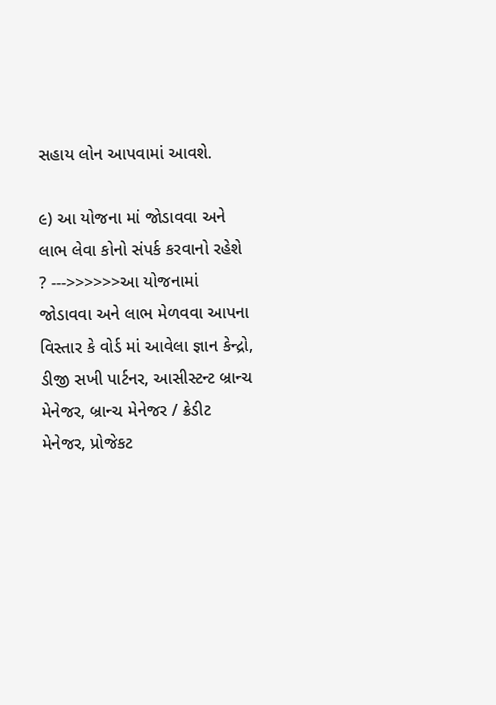સહાય લોન આપવામાં આવશે.

૯) આ યોજના માં જોડાવવા અને લાભ લેવા કોનો સંપર્ક કરવાનો રહેશે ? --->>>>>>આ યોજનામાં જોડાવવા અને લાભ મેળવવા આપના વિસ્તાર કે વોર્ડ માં આવેલા જ્ઞાન કેન્દ્રો, ડીજી સખી પાર્ટનર, આસીસ્ટન્ટ બ્રાન્ચ મેનેજર, બ્રાન્ચ મેનેજર / ક્રેડીટ મેનેજર, પ્રોજેકટ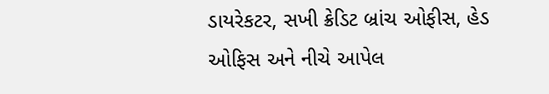ડાયરેકટર, સખી ક્રેડિટ બ્રાંચ ઓફીસ, હેડ ઓફિસ અને નીચે આપેલ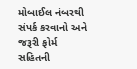મોબાઈલ નંબરથી સંપર્ક કરવાનો અને જરૂરી ફોર્મ સહિતની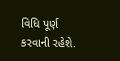વિધિ પૂર્ણ કરવાની રહેશે.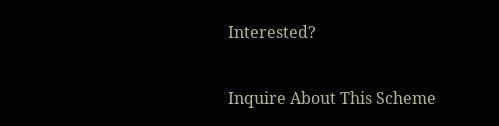Interested?

Inquire About This Scheme